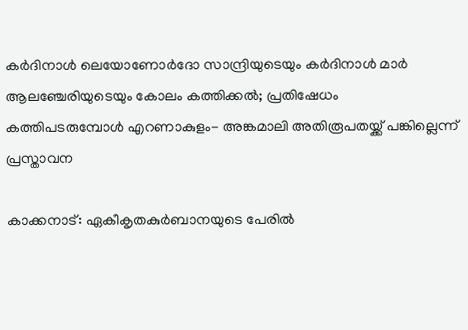കര്‍ദിനാള്‍ ലെയോണോര്‍ദോ സാന്ദ്രിയുടെയും കര്‍ദിനാള്‍ മാര്‍ ആലഞ്ചേരിയുടെയും കോലം കത്തിക്കല്‍; പ്രതിഷേധം കത്തിപടരുമ്പോള്‍ എറണാകുളം- അങ്കമാലി അതിരൂപതയ്ക്ക് പങ്കില്ലെന്ന് പ്രസ്താവന

കാക്കനാട്: ഏകീകൃതകുര്‍ബാനയുടെ പേരില്‍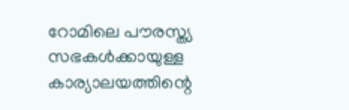റോമിലെ പൗരസ്ത്യ സഭകള്‍ക്കായുള്ള കാര്യാലയത്തിന്റെ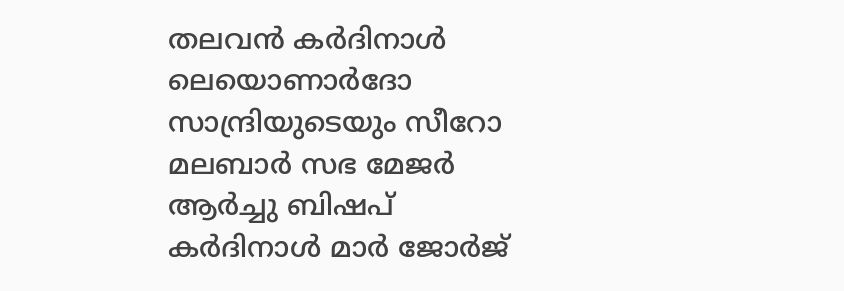തലവന്‍ കര്‍ദിനാള്‍ ലെയൊണാര്‍ദോ സാന്ദ്രിയുടെയും സീറോ മലബാര്‍ സഭ മേജര്‍ ആര്‍ച്ചു ബിഷപ് കര്‍ദിനാള്‍ മാര്‍ ജോര്‍ജ്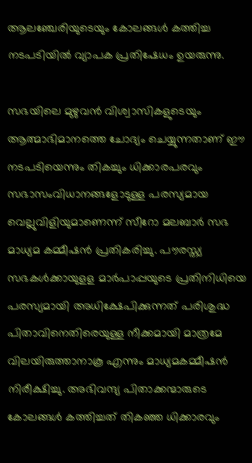ആലഞ്ചേരിയുടെയും കോലങ്ങള്‍ കത്തിച്ച നടപടിയില്‍ വ്യാപക പ്രതിഷേധം ഉയരുന്നു.

സഭയിലെ മുഴുവന്‍ വിശ്വാസികളുടെയും ആത്മാഭിമാനത്തെ ചോദ്യം ചെയ്യുന്നതാണ് ഈ നടപടിയെന്നും തികച്ചും ധിക്കാരപരവും സഭാസംവിധാനങ്ങളോടുള്ള പരസ്യമായ വെല്ലുവിളിയുമാണെന്ന് സീറോ മലബാര്‍ സഭ മാധ്യമ കമ്മീഷന്‍ പ്രതികരിച്ചു. പൗരസ്ത്യ സഭകള്‍ക്കായുളള മാര്‍പാപ്പയുടെ പ്രതിനിധിയെ പരസ്യമായി അധിക്ഷേപിക്കുന്നത് പരിശുദ്ധ പിതാവിനെതിരെയുള്ള നീക്കമായി മാത്രമേ വിലയിരുത്താനാകൂ എന്നും മാധ്യമകമ്മീഷന്‍ നിരീക്ഷിച്ചു. അഭിവന്ദ്യ പിതാക്കന്മാരുടെ കോലങ്ങള്‍ കത്തിച്ചത് തികഞ്ഞ ധിക്കാരവും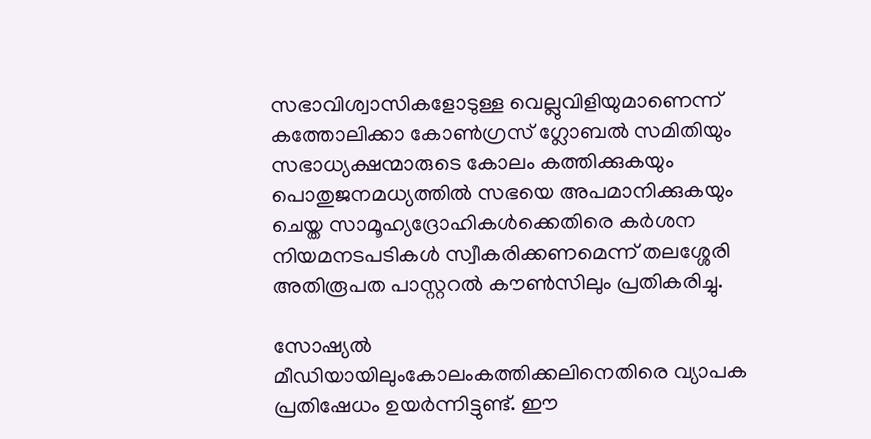സഭാവിശ്വാസികളോടുള്ള വെല്ലുവിളിയുമാണെന്ന് കത്തോലിക്കാ കോണ്‍ഗ്രസ് ഗ്ലോബല്‍ സമിതിയും സഭാധ്യക്ഷന്മാരുടെ കോലം കത്തിക്കുകയും പൊതുജനമധ്യത്തില്‍ സഭയെ അപമാനിക്കുകയും ചെയ്ത സാമൂഹ്യദ്രോഹികള്‍ക്കെതിരെ കര്‍ശന നിയമനടപടികള്‍ സ്വീകരിക്കണമെന്ന് തലശ്ശേരി അതിരൂപത പാസ്റ്ററല്‍ കൗണ്‍സിലും പ്രതികരിച്ചു.

സോഷ്യല്‍ മീഡിയായിലുംകോലംകത്തിക്കലിനെതിരെ വ്യാപക പ്രതിഷേധം ഉയര്‍ന്നിട്ടുണ്ട്. ഈ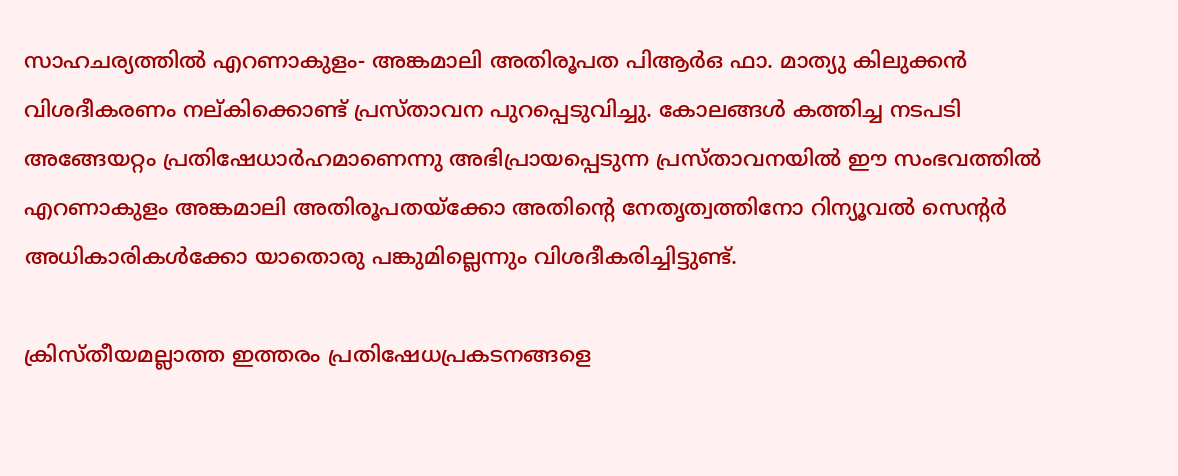സാഹചര്യത്തില്‍ എറണാകുളം- അങ്കമാലി അതിരൂപത പിആര്‍ഒ ഫാ. മാത്യു കിലുക്കന്‍ വിശദീകരണം നല്കിക്കൊണ്ട് പ്രസ്താവന പുറപ്പെടുവിച്ചു. കോലങ്ങള്‍ കത്തിച്ച നടപടി അങ്ങേയറ്റം പ്രതിഷേധാര്‍ഹമാണെന്നു അഭിപ്രായപ്പെടുന്ന പ്രസ്താവനയില്‍ ഈ സംഭവത്തില്‍ എറണാകുളം അങ്കമാലി അതിരൂപതയ്‌ക്കോ അതിന്റെ നേതൃത്വത്തിനോ റിന്യൂവല്‍ സെന്റര്‍ അധികാരികള്‍ക്കോ യാതൊരു പങ്കുമില്ലെന്നും വിശദീകരിച്ചിട്ടുണ്ട്.

ക്രിസ്തീയമല്ലാത്ത ഇത്തരം പ്രതിഷേധപ്രകടനങ്ങളെ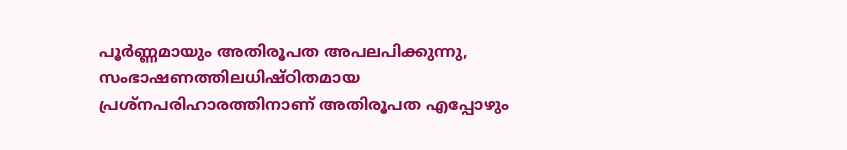പൂര്‍ണ്ണമായും അതിരൂപത അപലപിക്കുന്നു, സംഭാഷണത്തിലധിഷ്ഠിതമായ പ്രശ്‌നപരിഹാരത്തിനാണ് അതിരൂപത എപ്പോഴും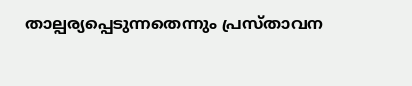താല്പര്യപ്പെടുന്നതെന്നും പ്രസ്താവന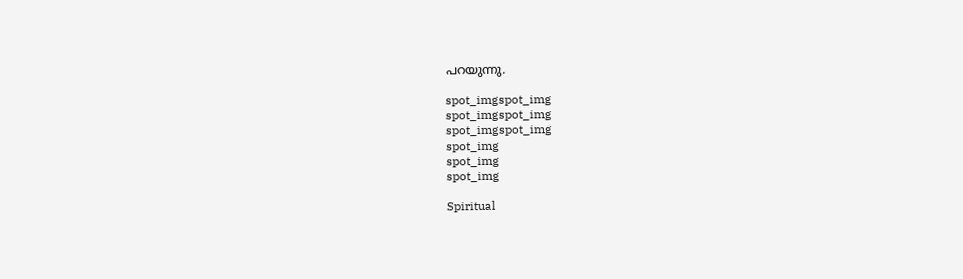പറയുന്നു.

spot_imgspot_img
spot_imgspot_img
spot_imgspot_img
spot_img
spot_img
spot_img

Spiritual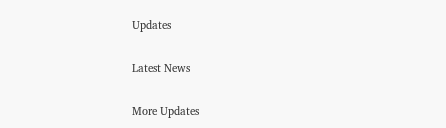Updates

Latest News

More Updates